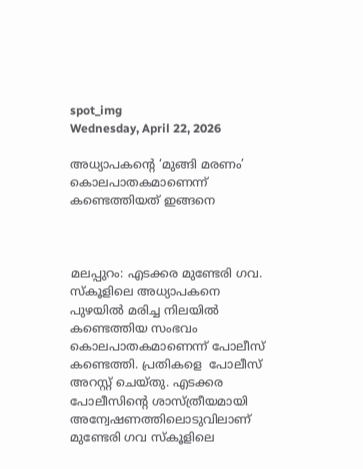spot_img
Wednesday, April 22, 2026

അധ്യാപകന്‍റെ ‘മുങ്ങി മരണം’ കൊലപാതകമാണെന്ന് കണ്ടെത്തിയത് ഇങ്ങനെ



മലപ്പുറം: എടക്കര മുണ്ടേരി ഗവ. സ്‌കൂളിലെ അധ്യാപകനെ പുഴയിൽ മരിച്ച നിലയിൽ കണ്ടെത്തിയ സംഭവം കൊലപാതകമാണെന്ന് പോലീസ് കണ്ടെത്തി. പ്രതികളെ  പോലീസ് അറസ്റ്റ് ചെയ്തു. എടക്കര പോലീസിന്റെ ശാസ്ത്രീയമായി അന്വേഷണത്തിലൊടുവിലാണ് മുണ്ടേരി ഗവ സ്‌കൂളിലെ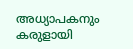അധ്യാപകനും കരുളായി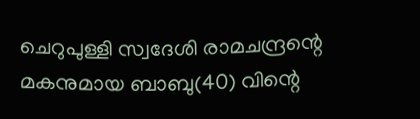ചെറുപുള്ളി സ്വദേശി രാമചന്ദ്രന്റെ മകനുമായ ബാബു(40) വിന്റെ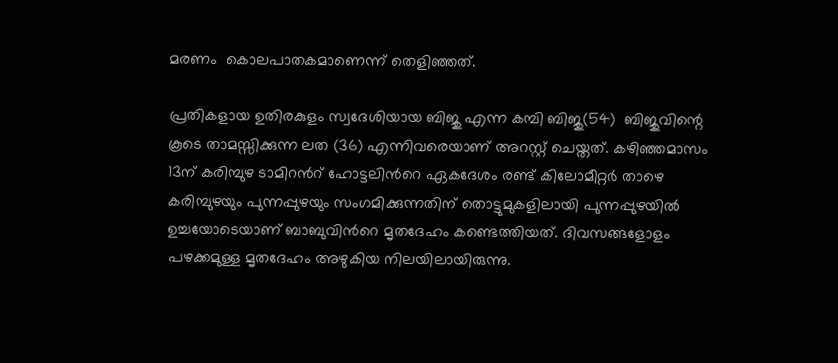മരണം  കൊലപാതകമാണെന്ന് തെളിഞ്ഞത്.

പ്രതികളായ ഉതിരകുളം സ്വദേശിയായ ബിജു എന്ന കമ്പി ബിജു(54)  ബിജുവിന്റെ കൂടെ താമസ്സിക്കുന്ന ലത (36) എന്നിവരെയാണ് അറസ്റ്റ് ചെയ്തത്. കഴിഞ്ഞമാസം 13ന് കരിമ്പുഴ ടാമിറന്‍റ് ഹോട്ടലിന്‍റെ ഏകദേശം രണ്ട് കിലോമീറ്റർ താഴെ കരിമ്പുഴയും പുന്നപ്പുഴയും സംഗമിക്കുന്നതിന് തൊട്ടുമുകളിലായി പുന്നപ്പുഴയിൽ ഉച്ചയോടെയാണ് ബാബുവിന്‍റെ മൃതദേഹം കണ്ടെത്തിയത്. ദിവസങ്ങളോളം പഴക്കമുള്ള മൃതദേഹം അഴുകിയ നിലയിലായിരുന്നു.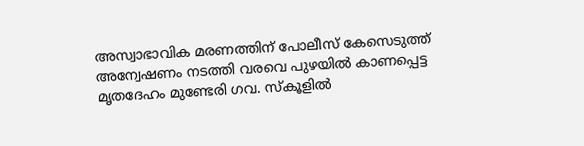അസ്വാഭാവിക മരണത്തിന് പോലീസ് കേസെടുത്ത് അന്വേഷണം നടത്തി വരവെ പുഴയിൽ കാണപ്പെട്ട മൃതദേഹം മുണ്ടേരി ഗവ. സ്‌കൂളിൽ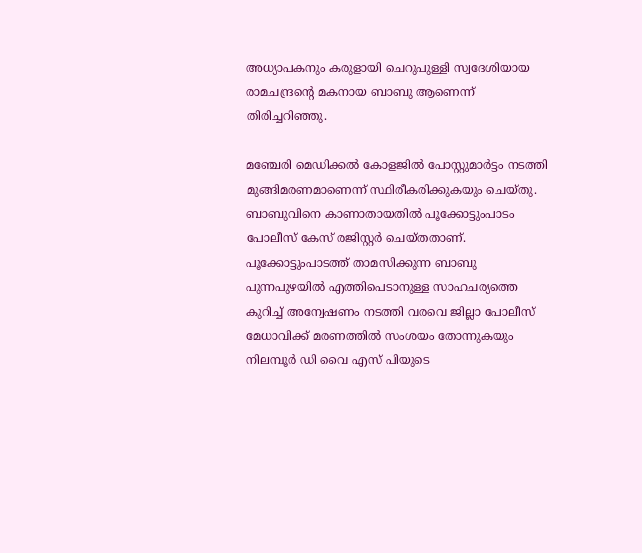അധ്യാപകനും കരുളായി ചെറുപുള്ളി സ്വദേശിയായ രാമചന്ദ്രന്‍റെ മകനായ ബാബു ആണെന്ന് തിരിച്ചറിഞ്ഞു.

മഞ്ചേരി മെഡിക്കൽ കോളജിൽ പോസ്റ്റുമാർട്ടം നടത്തി മുങ്ങിമരണമാണെന്ന് സ്ഥിരീകരിക്കുകയും ചെയ്തു.  ബാബുവിനെ കാണാതായതിൽ പൂക്കോട്ടുംപാടം പോലീസ് കേസ് രജിസ്റ്റർ ചെയ്തതാണ്. പൂക്കോട്ടുംപാടത്ത് താമസിക്കുന്ന ബാബു പുന്നപുഴയിൽ എത്തിപെടാനുള്ള സാഹചര്യത്തെ കുറിച്ച് അന്വേഷണം നടത്തി വരവെ ജില്ലാ പോലീസ് മേധാവിക്ക് മരണത്തിൽ സംശയം തോന്നുകയും നിലമ്പൂർ ഡി വൈ എസ് പിയുടെ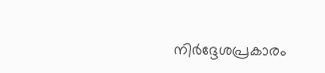നിർദ്ദേശപ്രകാരം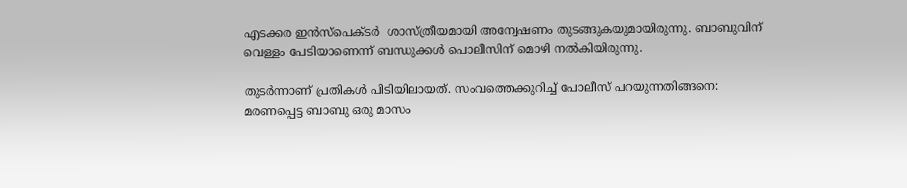എടക്കര ഇൻസ്‌പെക്ടർ  ശാസ്ത്രീയമായി അന്വേഷണം തുടങ്ങുകയുമായിരുന്നു. ബാബുവിന് വെള്ളം പേടിയാണെന്ന് ബന്ധുക്കള്‍ പൊലീസിന് മൊഴി നല്‍കിയിരുന്നു.

തുടർന്നാണ് പ്രതികൾ പിടിയിലായത്. സംവത്തെക്കുറിച്ച് പോലീസ് പറയുന്നതിങ്ങനെ: മരണപ്പെട്ട ബാബു ഒരു മാസം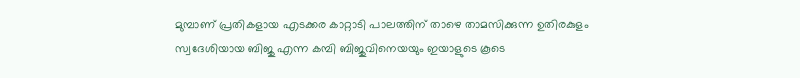മുമ്പാണ് പ്രതികളായ എടക്കര കാറ്റാടി പാലത്തിന് താഴെ താമസിക്കുന്ന ഉതിരകുളം സ്വദേശിയായ ബിജു എന്ന കമ്പി ബിജുവിനെയയും ഇയാളുടെ കൂടെ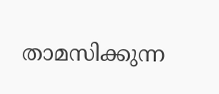താമസിക്കുന്ന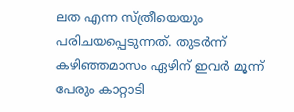ലത എന്ന സ്ത്രീയെയും പരിചയപ്പെടുന്നത്. തുടർന്ന് കഴിഞ്ഞമാസം ഏഴിന് ഇവർ മൂന്ന് പേരും കാറ്റാടി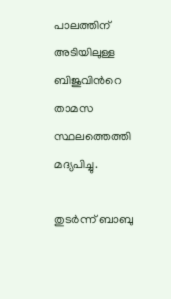പാലത്തിന് അടിയിലുള്ള ബിജുവിന്‍റെ താമസ സ്ഥലത്തെത്തി മദ്യപിച്ചു.

തുടർന്ന് ബാബു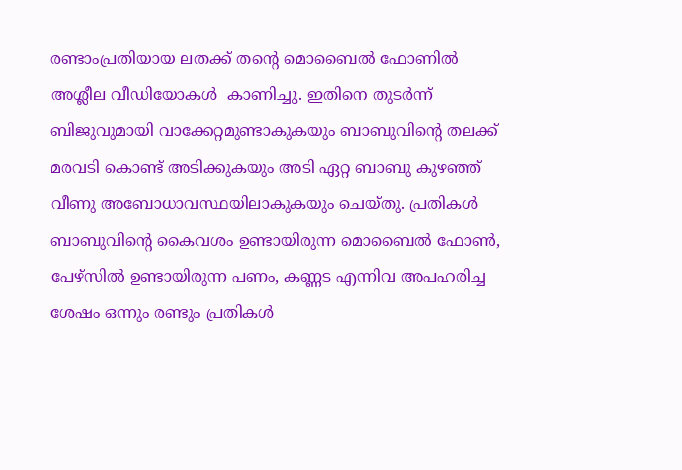രണ്ടാംപ്രതിയായ ലതക്ക് തന്‍റെ മൊബൈൽ ഫോണിൽ അശ്ലീല വീഡിയോകൾ  കാണിച്ചു. ഇതിനെ തുടർന്ന് ബിജുവുമായി വാക്കേറ്റമുണ്ടാകുകയും ബാബുവിന്‍റെ തലക്ക് മരവടി കൊണ്ട് അടിക്കുകയും അടി ഏറ്റ ബാബു കുഴഞ്ഞ് വീണു അബോധാവസ്ഥയിലാകുകയും ചെയ്തു. പ്രതികൾ ബാബുവിന്‍റെ കൈവശം ഉണ്ടായിരുന്ന മൊബൈൽ ഫോൺ, പേഴ്‌സിൽ ഉണ്ടായിരുന്ന പണം, കണ്ണട എന്നിവ അപഹരിച്ച ശേഷം ഒന്നും രണ്ടും പ്രതികൾ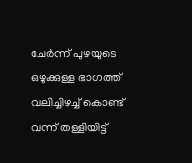ചേർന്ന് പുഴയുടെ ഒഴുക്കുള്ള ഭാഗത്ത് വലിച്ചിഴച്ച് കൊണ്ട് വന്ന് തള്ളിയിട്ട്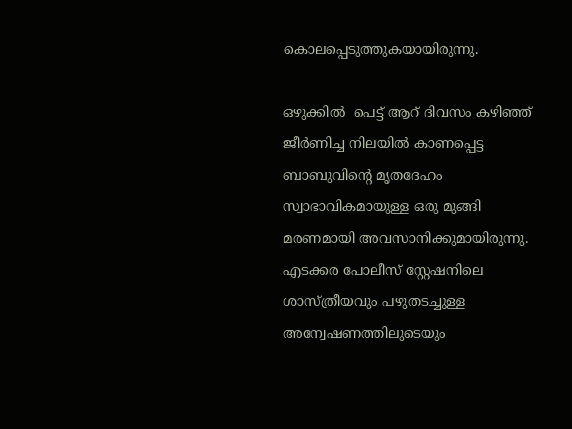കൊലപ്പെടുത്തുകയായിരുന്നു.

ഒഴുക്കിൽ  പെട്ട് ആറ് ദിവസം കഴിഞ്ഞ് ജീർണിച്ച നിലയിൽ കാണപ്പെട്ട ബാബുവിന്റെ മൃതദേഹം സ്വാഭാവികമായുള്ള ഒരു മുങ്ങി മരണമായി അവസാനിക്കുമായിരുന്നു. എടക്കര പോലീസ് സ്റ്റേഷനിലെ ശാസ്ത്രീയവും പഴുതടച്ചുള്ള അന്വേഷണത്തിലുടെയും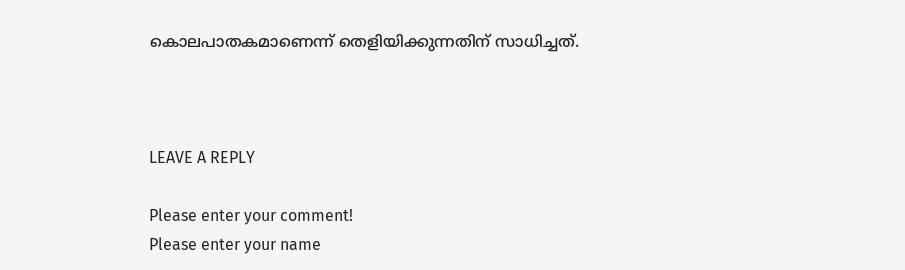കൊലപാതകമാണെന്ന് തെളിയിക്കുന്നതിന് സാധിച്ചത്.



LEAVE A REPLY

Please enter your comment!
Please enter your name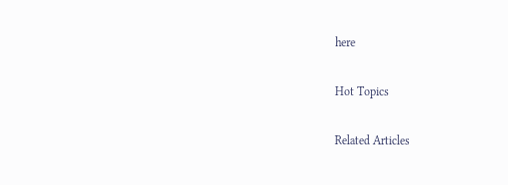here

Hot Topics

Related Articles